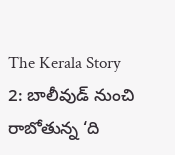The Kerala Story 2: బాలీవుడ్ నుంచి రాబోతున్న ‘ది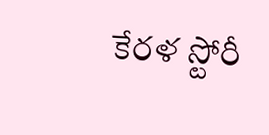కేరళ స్టోరీ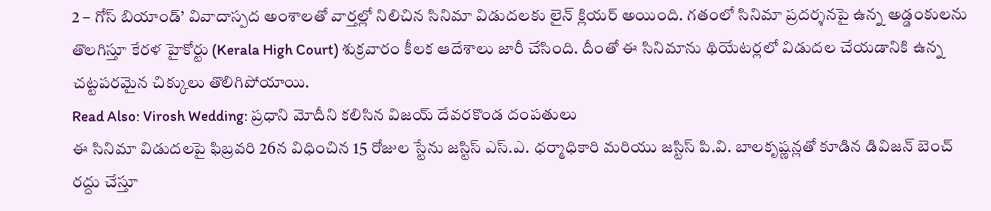2 – గోస్ బియాండ్’ వివాదాస్పద అంశాలతో వార్తల్లో నిలిచిన సినిమా విడుదలకు లైన్ క్లియర్ అయింది. గతంలో సినిమా ప్రదర్శనపై ఉన్న అడ్డంకులను తొలగిస్తూ కేరళ హైకోర్టు (Kerala High Court) శుక్రవారం కీలక ఆదేశాలు జారీ చేసింది. దీంతో ఈ సినిమాను థియేటర్లలో విడుదల చేయడానికి ఉన్న చట్టపరమైన చిక్కులు తొలిగిపోయాయి.
Read Also: Virosh Wedding: ప్రధాని మోదీని కలిసిన విజయ్ దేవరకొండ దంపతులు
ఈ సినిమా విడుదలపై ఫిబ్రవరి 26న విధించిన 15 రోజుల స్టేను జస్టిస్ ఎస్.ఎ. ధర్మాధికారి మరియు జస్టిస్ పి.వి. బాలకృష్ణన్లతో కూడిన డివిజన్ బెంచ్ రద్దు చేస్తూ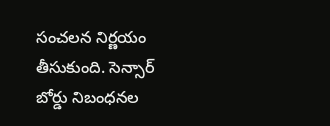సంచలన నిర్ణయం తీసుకుంది. సెన్సార్ బోర్డు నిబంధనల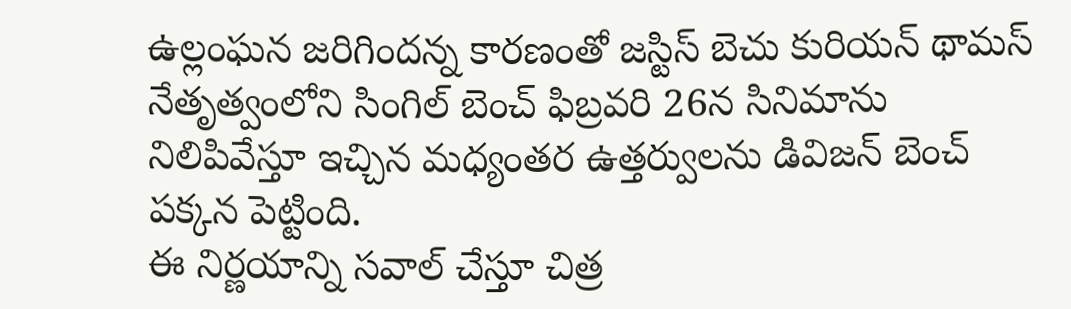ఉల్లంఘన జరిగిందన్న కారణంతో జస్టిస్ బెచు కురియన్ థామస్ నేతృత్వంలోని సింగిల్ బెంచ్ ఫిబ్రవరి 26న సినిమాను నిలిపివేస్తూ ఇచ్చిన మధ్యంతర ఉత్తర్వులను డివిజన్ బెంచ్ పక్కన పెట్టింది.
ఈ నిర్ణయాన్ని సవాల్ చేస్తూ చిత్ర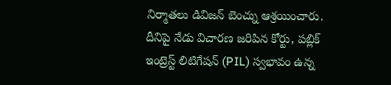నిర్మాతలు డివిజన్ బెంచ్ను ఆశ్రయించారు. దీనిపై నేడు విచారణ జరిపిన కోర్టు, పబ్లిక్ ఇంట్రెస్ట్ లిటిగేషన్ (PIL) స్వభావం ఉన్న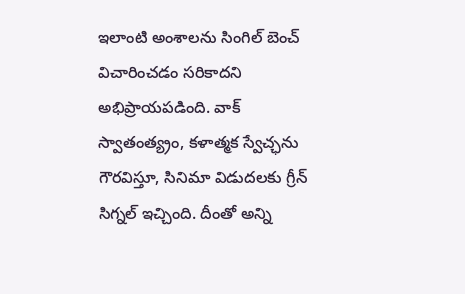ఇలాంటి అంశాలను సింగిల్ బెంచ్ విచారించడం సరికాదని అభిప్రాయపడింది. వాక్ స్వాతంత్య్రం, కళాత్మక స్వేచ్ఛను గౌరవిస్తూ, సినిమా విడుదలకు గ్రీన్ సిగ్నల్ ఇచ్చింది. దీంతో అన్ని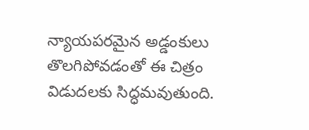న్యాయపరమైన అడ్డంకులు తొలగిపోవడంతో ఈ చిత్రం విడుదలకు సిద్ధమవుతుంది.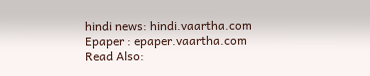hindi news: hindi.vaartha.com
Epaper : epaper.vaartha.com
Read Also: